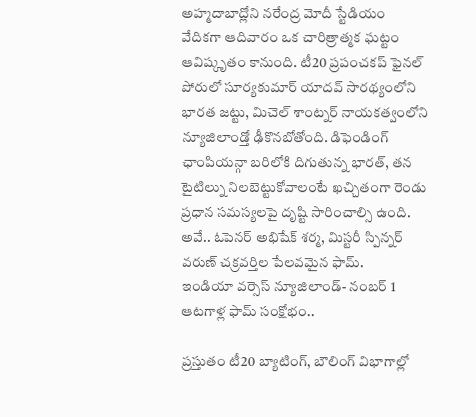అహ్మదాబాద్లోని నరేంద్ర మోదీ స్టేడియం వేదికగా ఆదివారం ఒక చారిత్రాత్మక ఘట్టం ఆవిష్కృతం కానుంది. టీ20 ప్రపంచకప్ ఫైనల్ పోరులో సూర్యకుమార్ యాదవ్ సారథ్యంలోని భారత జట్టు, మిచెల్ శాంట్నర్ నాయకత్వంలోని న్యూజిలాండ్తో ఢీకొనబోతోంది. డిఫెండింగ్ ఛాంపియన్గా బరిలోకి దిగుతున్న భారత్, తన టైటిల్ను నిలబెట్టుకోవాలంటే ఖచ్చితంగా రెండు ప్రధాన సమస్యలపై దృష్టి సారించాల్సి ఉంది. అవే.. ఓపెనర్ అభిషేక్ శర్మ, మిస్టరీ స్పిన్నర్ వరుణ్ చక్రవర్తిల పేలవమైన ఫామ్.
ఇండియా వర్సెస్ న్యూజిలాండ్- నంబర్ 1 ఆటగాళ్ల ఫామ్ సంక్షోభం..

ప్రస్తుతం టీ20 బ్యాటింగ్, బౌలింగ్ విభాగాల్లో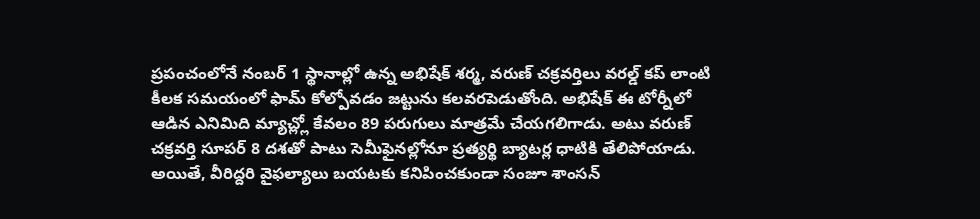ప్రపంచంలోనే నంబర్ 1 స్థానాల్లో ఉన్న అభిషేక్ శర్మ, వరుణ్ చక్రవర్తిలు వరల్డ్ కప్ లాంటి కీలక సమయంలో ఫామ్ కోల్పోవడం జట్టును కలవరపెడుతోంది. అభిషేక్ ఈ టోర్నీలో ఆడిన ఎనిమిది మ్యాచ్ల్లో కేవలం 89 పరుగులు మాత్రమే చేయగలిగాడు. అటు వరుణ్ చక్రవర్తి సూపర్ 8 దశతో పాటు సెమీఫైనల్లోనూ ప్రత్యర్థి బ్యాటర్ల ధాటికి తేలిపోయాడు.
అయితే, వీరిద్దరి వైఫల్యాలు బయటకు కనిపించకుండా సంజూ శాంసన్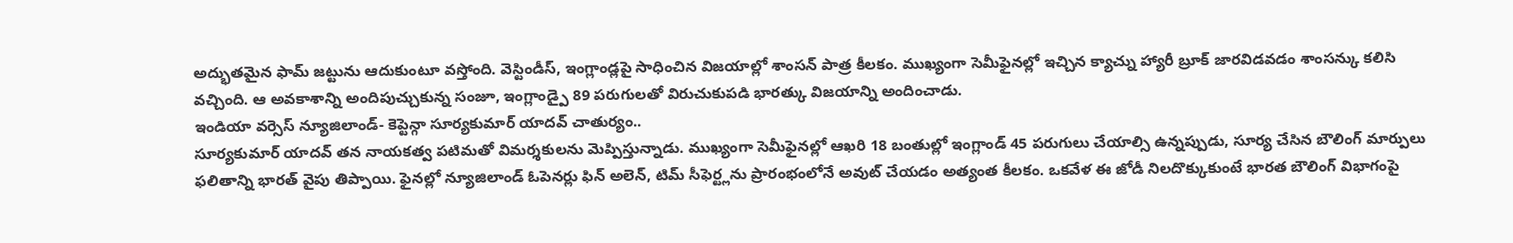అద్భుతమైన ఫామ్ జట్టును ఆదుకుంటూ వస్తోంది. వెస్టిండీస్, ఇంగ్లాండ్లపై సాధించిన విజయాల్లో శాంసన్ పాత్ర కీలకం. ముఖ్యంగా సెమీఫైనల్లో ఇచ్చిన క్యాచ్ను హ్యారీ బ్రూక్ జారవిడవడం శాంసన్కు కలిసి వచ్చింది. ఆ అవకాశాన్ని అందిపుచ్చుకున్న సంజూ, ఇంగ్లాండ్పై 89 పరుగులతో విరుచుకుపడి భారత్కు విజయాన్ని అందించాడు.
ఇండియా వర్సెస్ న్యూజిలాండ్- కెప్టెన్గా సూర్యకుమార్ యాదవ్ చాతుర్యం..
సూర్యకుమార్ యాదవ్ తన నాయకత్వ పటిమతో విమర్శకులను మెప్పిస్తున్నాడు. ముఖ్యంగా సెమీఫైనల్లో ఆఖరి 18 బంతుల్లో ఇంగ్లాండ్ 45 పరుగులు చేయాల్సి ఉన్నప్పుడు, సూర్య చేసిన బౌలింగ్ మార్పులు ఫలితాన్ని భారత్ వైపు తిప్పాయి. ఫైనల్లో న్యూజిలాండ్ ఓపెనర్లు ఫిన్ అలెన్, టిమ్ సీఫెర్ట్లను ప్రారంభంలోనే అవుట్ చేయడం అత్యంత కీలకం. ఒకవేళ ఈ జోడీ నిలదొక్కుకుంటే భారత బౌలింగ్ విభాగంపై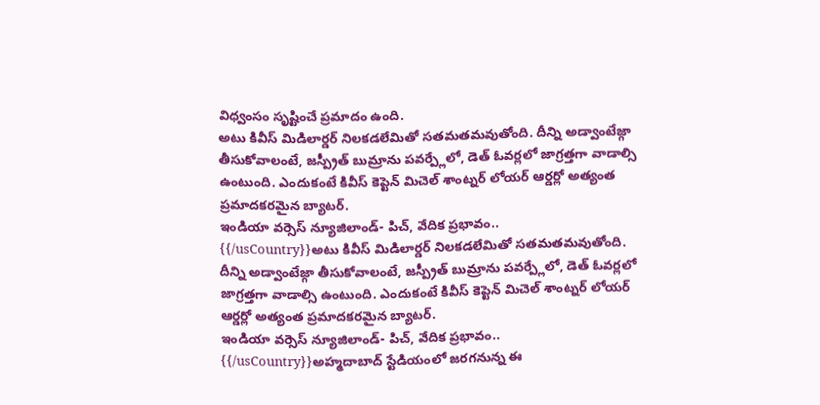విధ్వంసం సృష్టించే ప్రమాదం ఉంది.
అటు కివీస్ మిడిలార్డర్ నిలకడలేమితో సతమతమవుతోంది. దీన్ని అడ్వాంటేజ్గా తీసుకోవాలంటే, జస్ప్రీత్ బుమ్రాను పవర్ప్లేలో, డెత్ ఓవర్లలో జాగ్రత్తగా వాడాల్సి ఉంటుంది. ఎందుకంటే కివీస్ కెప్టెన్ మిచెల్ శాంట్నర్ లోయర్ ఆర్డర్లో అత్యంత ప్రమాదకరమైన బ్యాటర్.
ఇండియా వర్సెస్ న్యూజిలాండ్- పిచ్, వేదిక ప్రభావం..
{{/usCountry}}అటు కివీస్ మిడిలార్డర్ నిలకడలేమితో సతమతమవుతోంది. దీన్ని అడ్వాంటేజ్గా తీసుకోవాలంటే, జస్ప్రీత్ బుమ్రాను పవర్ప్లేలో, డెత్ ఓవర్లలో జాగ్రత్తగా వాడాల్సి ఉంటుంది. ఎందుకంటే కివీస్ కెప్టెన్ మిచెల్ శాంట్నర్ లోయర్ ఆర్డర్లో అత్యంత ప్రమాదకరమైన బ్యాటర్.
ఇండియా వర్సెస్ న్యూజిలాండ్- పిచ్, వేదిక ప్రభావం..
{{/usCountry}}అహ్మదాబాద్ స్టేడియంలో జరగనున్న ఈ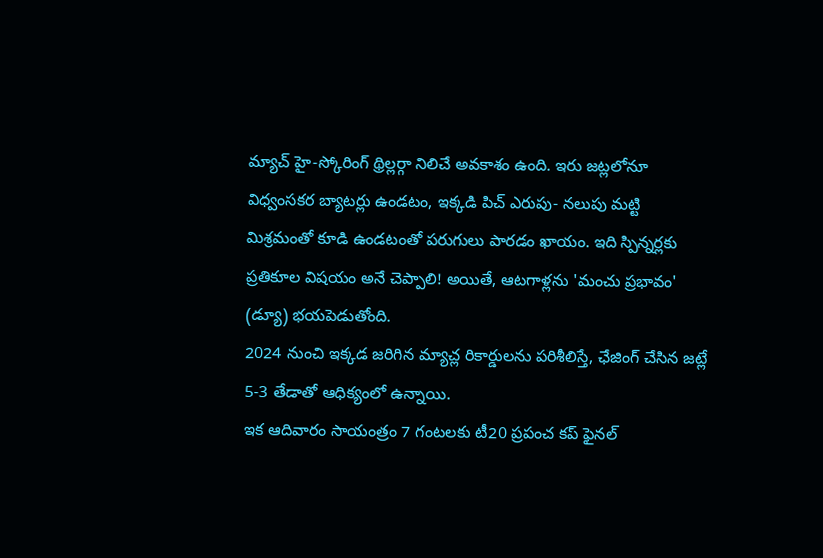మ్యాచ్ హై-స్కోరింగ్ థ్రిల్లర్గా నిలిచే అవకాశం ఉంది. ఇరు జట్లలోనూ విధ్వంసకర బ్యాటర్లు ఉండటం, ఇక్కడి పిచ్ ఎరుపు- నలుపు మట్టి మిశ్రమంతో కూడి ఉండటంతో పరుగులు పారడం ఖాయం. ఇది స్పిన్నర్లకు ప్రతికూల విషయం అనే చెప్పాలి! అయితే, ఆటగాళ్లను 'మంచు ప్రభావం' (డ్యూ) భయపెడుతోంది.
2024 నుంచి ఇక్కడ జరిగిన మ్యాచ్ల రికార్డులను పరిశీలిస్తే, ఛేజింగ్ చేసిన జట్లే 5-3 తేడాతో ఆధిక్యంలో ఉన్నాయి.
ఇక ఆదివారం సాయంత్రం 7 గంటలకు టీ20 ప్రపంచ కప్ ఫైనల్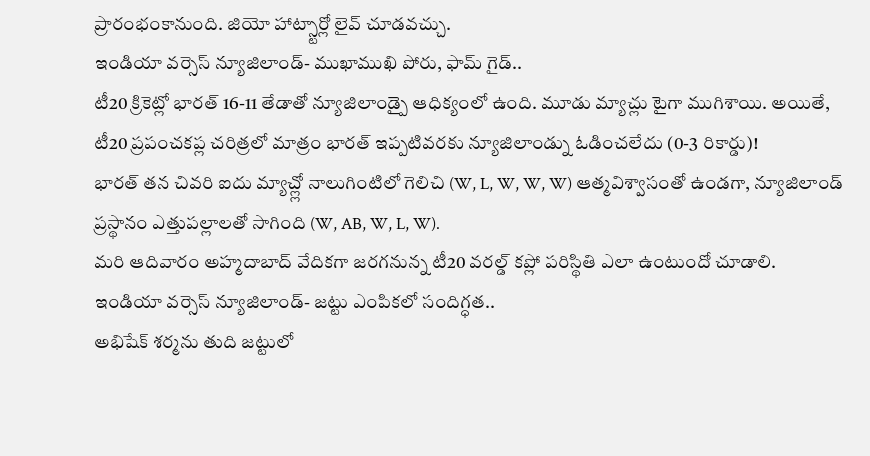ప్రారంభంకానుంది. జియో హాట్స్టార్లో లైవ్ చూడవచ్చు.
ఇండియా వర్సెస్ న్యూజిలాండ్- ముఖాముఖి పోరు, ఫామ్ గైడ్..
టీ20 క్రికెట్లో భారత్ 16-11 తేడాతో న్యూజిలాండ్పై ఆధిక్యంలో ఉంది. మూడు మ్యాచ్లు టైగా ముగిశాయి. అయితే, టీ20 ప్రపంచకప్ల చరిత్రలో మాత్రం భారత్ ఇప్పటివరకు న్యూజిలాండ్ను ఓడించలేదు (0-3 రికార్డు)!
భారత్ తన చివరి ఐదు మ్యాచ్ల్లో నాలుగింటిలో గెలిచి (W, L, W, W, W) ఆత్మవిశ్వాసంతో ఉండగా, న్యూజిలాండ్ ప్రస్థానం ఎత్తుపల్లాలతో సాగింది (W, AB, W, L, W).
మరి ఆదివారం అహ్మదాబాద్ వేదికగా జరగనున్న టీ20 వరల్డ్ కప్లో పరిస్థితి ఎలా ఉంటుందో చూడాలి.
ఇండియా వర్సెస్ న్యూజిలాండ్- జట్టు ఎంపికలో సందిగ్ధత..
అభిషేక్ శర్మను తుది జట్టులో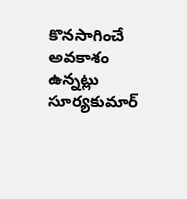కొనసాగించే అవకాశం ఉన్నట్లు సూర్యకుమార్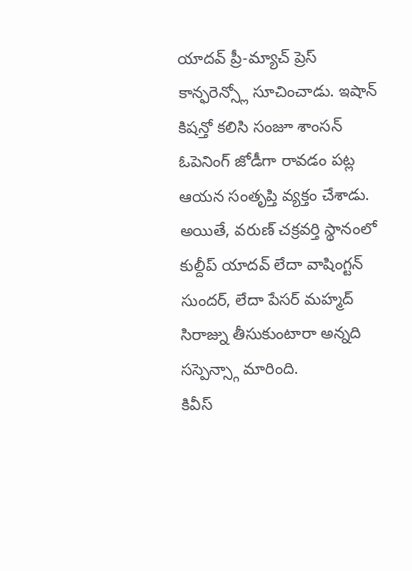యాదవ్ ప్రీ-మ్యాచ్ ప్రెస్ కాన్ఫరెన్స్లో సూచించాడు. ఇషాన్ కిషన్తో కలిసి సంజూ శాంసన్ ఓపెనింగ్ జోడీగా రావడం పట్ల ఆయన సంతృప్తి వ్యక్తం చేశాడు. అయితే, వరుణ్ చక్రవర్తి స్థానంలో కుల్దీప్ యాదవ్ లేదా వాషింగ్టన్ సుందర్, లేదా పేసర్ మహ్మద్ సిరాజ్ను తీసుకుంటారా అన్నది సస్పెన్స్గా మారింది.
కివీస్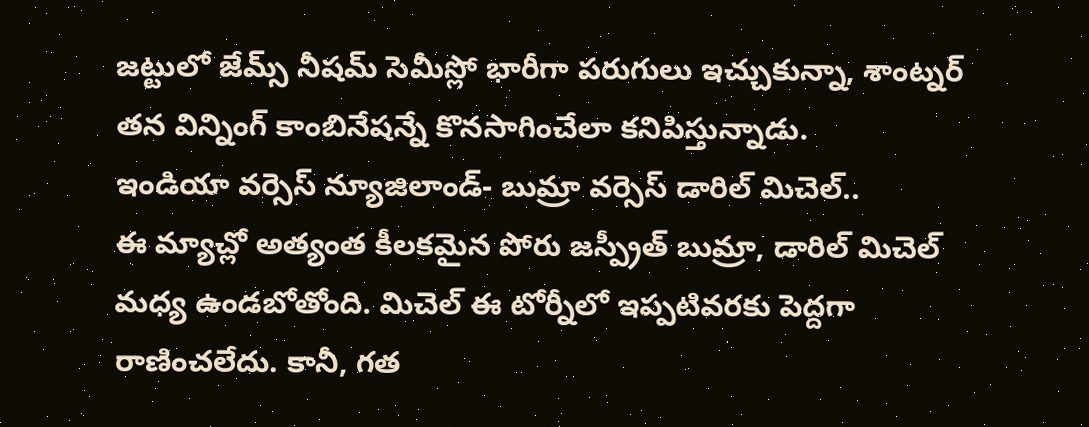జట్టులో జేమ్స్ నీషమ్ సెమీస్లో భారీగా పరుగులు ఇచ్చుకున్నా, శాంట్నర్ తన విన్నింగ్ కాంబినేషన్నే కొనసాగించేలా కనిపిస్తున్నాడు.
ఇండియా వర్సెస్ న్యూజిలాండ్- బుమ్రా వర్సెస్ డారిల్ మిచెల్..
ఈ మ్యాచ్లో అత్యంత కీలకమైన పోరు జస్ప్రీత్ బుమ్రా, డారిల్ మిచెల్ మధ్య ఉండబోతోంది. మిచెల్ ఈ టోర్నీలో ఇప్పటివరకు పెద్దగా రాణించలేదు. కానీ, గత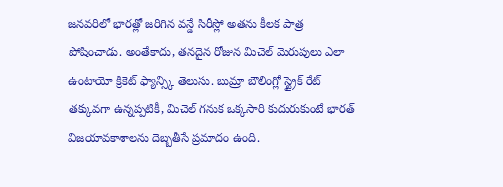జనవరిలో భారత్లో జరిగిన వన్డే సిరీస్లో అతను కీలక పాత్ర పోషించాడు. అంతేకాదు, తనదైన రోజున మిచెల్ మెరుపులు ఎలా ఉంటాయో క్రికెట్ ఫ్యాన్స్కి తెలుసు. బుమ్రా బౌలింగ్లో స్ట్రైక్ రేట్ తక్కువగా ఉన్నప్పటికీ, మిచెల్ గనుక ఒక్కసారి కుదురుకుంటే భారత్ విజయావకాశాలను దెబ్బతీసే ప్రమాదం ఉంది.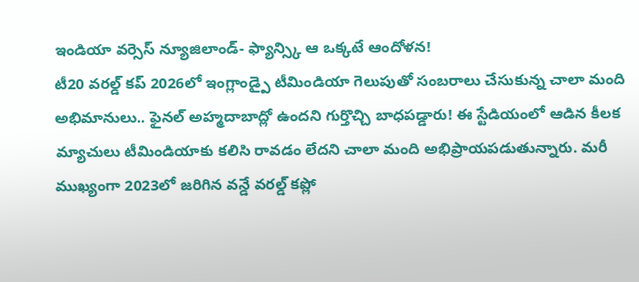ఇండియా వర్సెస్ న్యూజిలాండ్- ఫ్యాన్స్కి ఆ ఒక్కటే ఆందోళన!
టీ20 వరల్డ్ కప్ 2026లో ఇంగ్లాండ్పై టీమిండియా గెలుపుతో సంబరాలు చేసుకున్న చాలా మంది అభిమానులు.. ఫైనల్ అహ్మదాబాద్లో ఉందని గుర్తొచ్చి బాధపడ్డారు! ఈ స్టేడియంలో ఆడిన కీలక మ్యాచులు టీమిండియాకు కలిసి రావడం లేదని చాలా మంది అభిప్రాయపడుతున్నారు. మరీ ముఖ్యంగా 2023లో జరిగిన వన్డే వరల్డ్ కప్లో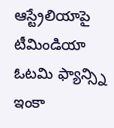ఆస్ట్రేలియాపై టీమిండియా ఓటమి ఫ్యాన్స్ని ఇంకా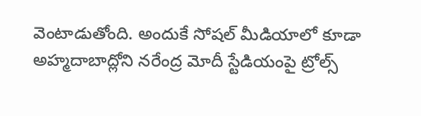వెంటాడుతోంది. అందుకే సోషల్ మీడియాలో కూడా అహ్మదాబాద్లోని నరేంద్ర మోదీ స్టేడియంపై ట్రోల్స్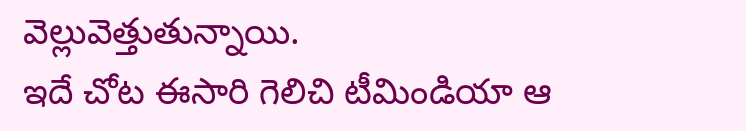వెల్లువెత్తుతున్నాయి.
ఇదే చోట ఈసారి గెలిచి టీమిండియా ఆ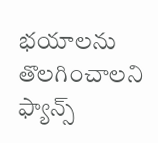భయాలను తొలగించాలని ఫ్యాన్స్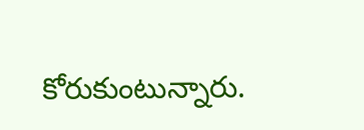కోరుకుంటున్నారు.